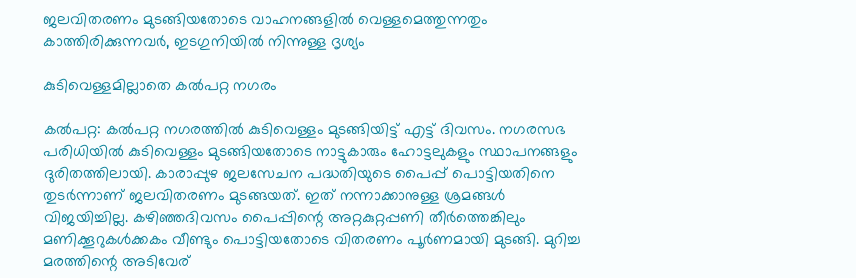ജലവിതരണം മുടങ്ങിയതോടെ വാഹനങ്ങളില്‍ വെള്ളമെത്തുന്നതും കാത്തിരിക്കുന്നവർ, ഇടഗുനിയിൽ നിന്നുള്ള ദൃശ്യം

കുടിവെള്ളമില്ലാതെ കല്‍പറ്റ നഗരം

കല്‍പറ്റ: കല്‍പറ്റ നഗരത്തിൽ കുടിവെള്ളം മുടങ്ങിയിട്ട് എട്ട് ദിവസം. നഗരസഭ പരിധിയിൽ കുടിവെള്ളം മുടങ്ങിയതോടെ നാട്ടുകാരും ഹോട്ടലുകളും സ്ഥാപനങ്ങളും ദുരിതത്തിലായി. കാരാപ്പുഴ ജലസേചന പദ്ധതിയുടെ പൈപ്പ് പൊട്ടിയതിനെ തുടര്‍ന്നാണ് ജലവിതരണം മുടങ്ങയത്. ഇത് നന്നാക്കാനുള്ള ശ്രമങ്ങൾ വിജയിച്ചില്ല. കഴിഞ്ഞദിവസം പൈപ്പിന്റെ അറ്റകുറ്റപ്പണി തീര്‍ത്തെങ്കിലും മണിക്കൂറുകള്‍ക്കകം വീണ്ടും പൊട്ടിയതോടെ വിതരണം പൂർണമായി മുടങ്ങി. മുറിച്ച മരത്തിന്റെ അടിവേര്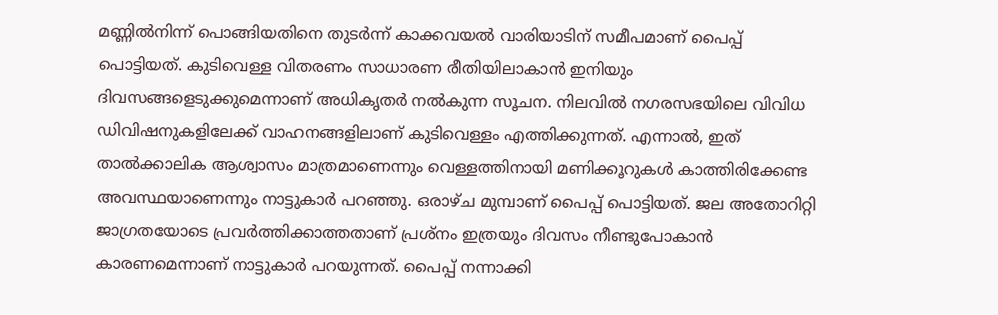മണ്ണിൽനിന്ന് പൊങ്ങിയതിനെ തുടർന്ന് കാക്കവയല്‍ വാരിയാടിന് സമീപമാണ് പൈപ്പ് പൊട്ടിയത്. കുടിവെള്ള വിതരണം സാധാരണ രീതിയിലാകാൻ ഇനിയും ദിവസങ്ങളെടുക്കുമെന്നാണ് അധികൃതർ നൽകുന്ന സൂചന. നിലവില്‍ നഗരസഭയിലെ വിവിധ ഡിവിഷനുകളിലേക്ക് വാഹനങ്ങളിലാണ് കുടിവെള്ളം എത്തിക്കുന്നത്. എന്നാൽ, ഇത് താൽക്കാലിക ആശ്വാസം മാത്രമാണെന്നും വെള്ളത്തിനായി മണിക്കൂറുകൾ കാത്തിരിക്കേണ്ട അവസ്ഥയാണെന്നും നാട്ടുകാർ പറഞ്ഞു. ഒരാഴ്ച മുമ്പാണ് പൈപ്പ് പൊട്ടിയത്. ജല അതോറിറ്റി ജാഗ്രതയോടെ പ്രവര്‍ത്തിക്കാത്തതാണ് പ്രശ്‌നം ഇത്രയും ദിവസം നീണ്ടുപോകാൻ കാരണമെന്നാണ് നാട്ടുകാർ പറയുന്നത്. പൈപ്പ് നന്നാക്കി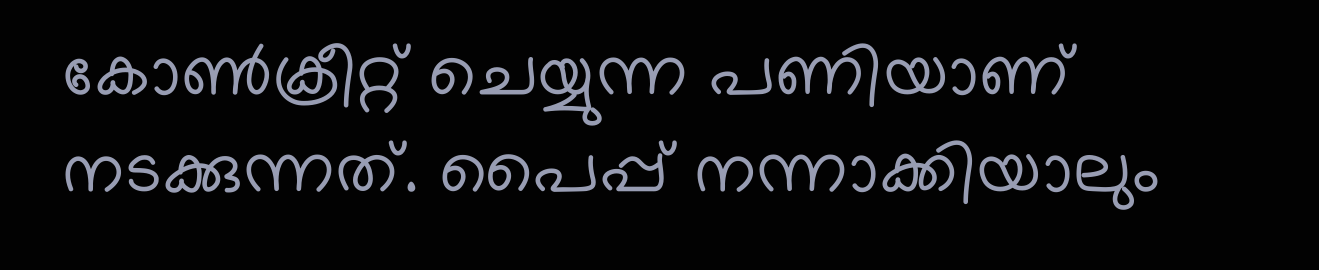കോണ്‍ക്രീറ്റ് ചെയ്യുന്ന പണിയാണ് നടക്കുന്നത്. പൈപ്പ് നന്നാക്കിയാലും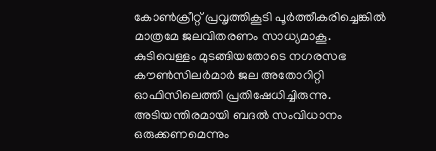കോണ്‍ക്രീറ്റ് പ്രവൃത്തികൂടി പൂര്‍ത്തീകരിച്ചെങ്കില്‍ മാത്രമേ ജലവിതരണം സാധ്യമാകൂ. കുടിവെള്ളം മുടങ്ങിയതോടെ നഗരസഭ കൗണ്‍സിലര്‍മാര്‍ ജല അതോറിറ്റി ഓഫിസിലെത്തി പ്രതിഷേധിച്ചിരുന്നു. അടിയന്തിരമായി ബദല്‍ സംവിധാനം ഒരുക്കണമെന്നും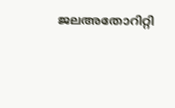ജലഅതോറിറ്റി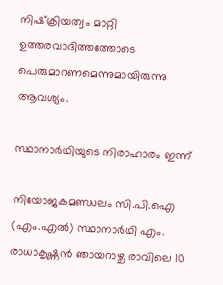നിഷ്‌ക്രിയത്വം മാറ്റി ഉത്തരവാദിത്തത്തോടെ പെരുമാറണമെന്നുമായിരുന്നു ആവശ്യം.

സ്ഥാനാർഥിയുടെ നിരാഹാരം ഇന്ന്

നിയോജകമണ്ഡലം സി.പി.ഐ (എം.എല്‍) സ്ഥാനാര്‍ഥി എം. രാധാകൃഷ്ണന്‍ ഞായറാഴ്ച രാവിലെ 10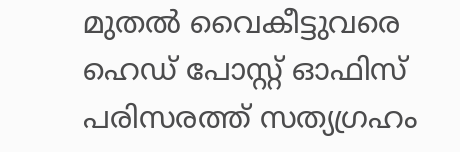മുതല്‍ വൈകീട്ടുവരെ ഹെഡ് പോസ്റ്റ് ഓഫിസ് പരിസരത്ത് സത്യഗ്രഹം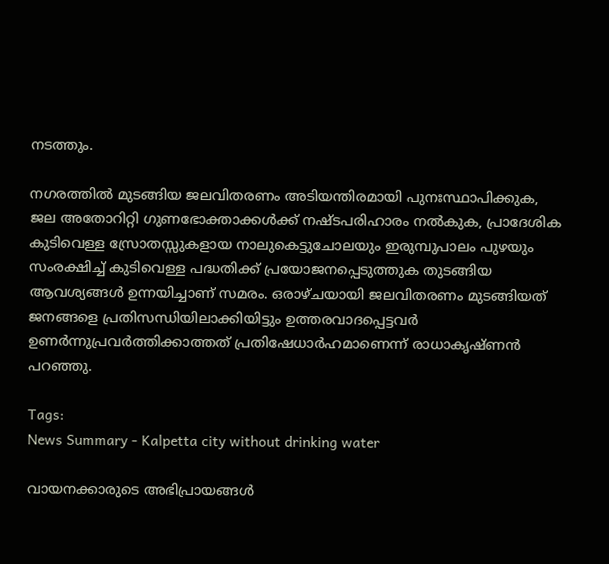നടത്തും.

നഗരത്തില്‍ മുടങ്ങിയ ജലവിതരണം അടിയന്തിരമായി പുനഃസ്ഥാപിക്കുക, ജല അതോറിറ്റി ഗുണഭോക്താക്കള്‍ക്ക് നഷ്ടപരിഹാരം നല്‍കുക, പ്രാദേശിക കുടിവെള്ള സ്രോതസ്സുകളായ നാലുകെട്ടുചോലയും ഇരുമ്പുപാലം പുഴയും സംരക്ഷിച്ച് കുടിവെള്ള പദ്ധതിക്ക് പ്രയോജനപ്പെടുത്തുക തുടങ്ങിയ ആവശ്യങ്ങള്‍ ഉന്നയിച്ചാണ് സമരം. ഒരാഴ്ചയായി ജലവിതരണം മുടങ്ങിയത് ജനങ്ങളെ പ്രതിസന്ധിയിലാക്കിയിട്ടും ഉത്തരവാദപ്പെട്ടവര്‍ ഉണര്‍ന്നുപ്രവര്‍ത്തിക്കാത്തത് പ്രതിഷേധാര്‍ഹമാണെന്ന് രാധാകൃഷ്ണന്‍ പറഞ്ഞു.

Tags:
News Summary - Kalpetta city without drinking water

വായനക്കാരുടെ അഭിപ്രായങ്ങള്‍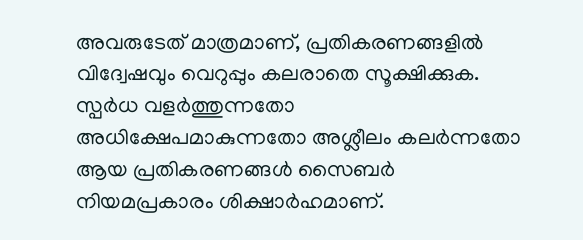അവരുടേത് മാത്രമാണ്, പ്രതികരണങ്ങളിൽ വിദ്വേഷവും വെറുപ്പും കലരാതെ സൂക്ഷിക്കുക. സ്പർധ വളർത്തുന്നതോ അധിക്ഷേപമാകുന്നതോ അശ്ലീലം കലർന്നതോ ആയ പ്രതികരണങ്ങൾ സൈബർ നിയമപ്രകാരം ശിക്ഷാർഹമാണ്.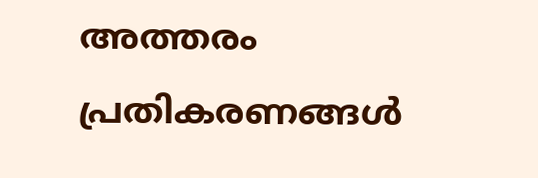അത്തരം പ്രതികരണങ്ങൾ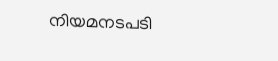നിയമനടപടി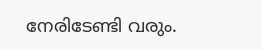നേരിടേണ്ടി വരും.